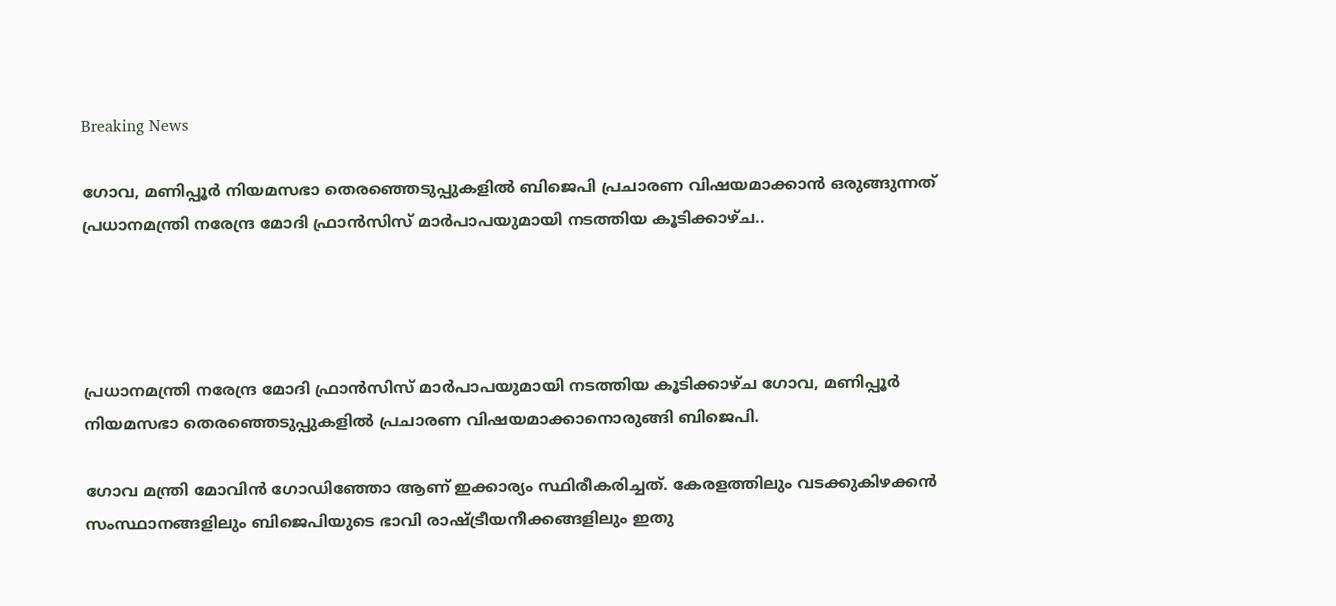Breaking News

ഗോവ, മണിപ്പൂര്‍ നിയമസഭാ തെരഞ്ഞെടുപ്പുകളില്‍ ബിജെപി പ്രചാരണ വിഷയമാക്കാന്‍ ഒരുങ്ങുന്നത് പ്രധാനമന്ത്രി നരേന്ദ്ര മോദി ഫ്രാന്‍സിസ് മാര്‍പാപയുമായി നടത്തിയ കൂടിക്കാഴ്ച..




പ്രധാനമന്ത്രി നരേന്ദ്ര മോദി ഫ്രാന്‍സിസ് മാര്‍പാപയുമായി നടത്തിയ കൂടിക്കാഴ്ച ഗോവ, മണിപ്പൂര്‍ നിയമസഭാ തെരഞ്ഞെടുപ്പുകളില്‍ പ്രചാരണ വിഷയമാക്കാനൊരുങ്ങി ബിജെപി.

ഗോവ മന്ത്രി മോവിന്‍ ഗോഡിഞ്ഞോ ആണ് ഇക്കാര്യം സ്ഥിരീകരിച്ചത്. കേരളത്തിലും വടക്കുകിഴക്കന്‍ സംസ്ഥാനങ്ങളിലും ബിജെപിയുടെ ഭാവി രാഷ്ട്രീയനീക്കങ്ങളിലും ഇതു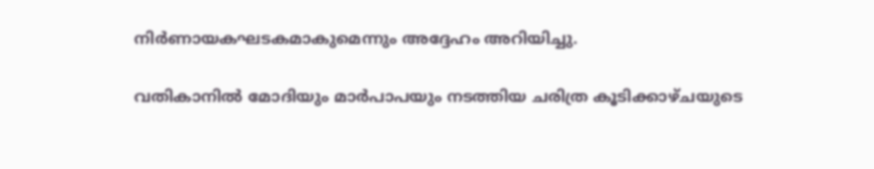നിര്‍ണായകഘടകമാകുമെന്നും അദ്ദേഹം അറിയിച്ചു.

വതികാനില്‍ മോദിയും മാര്‍പാപയും നടത്തിയ ചരിത്ര കൂടിക്കാഴ്ചയുടെ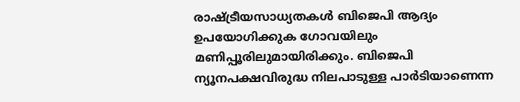രാഷ്ട്രീയസാധ്യതകള്‍ ബിജെപി ആദ്യം ഉപയോഗിക്കുക ഗോവയിലും മണിപ്പൂരിലുമായിരിക്കും. ബിജെപി ന്യൂനപക്ഷവിരുദ്ധ നിലപാടുള്ള പാര്‍ടിയാണെന്ന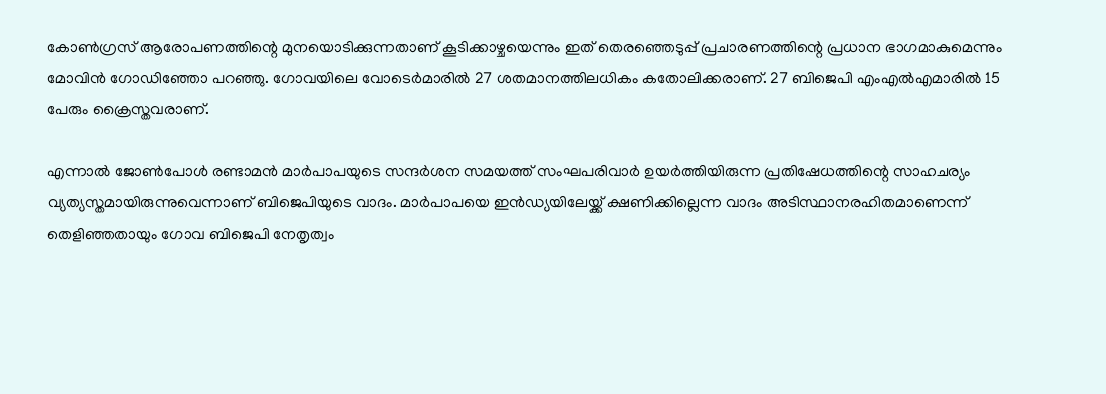കോണ്‍ഗ്രസ് ആരോപണത്തിന്റെ മുനയൊടിക്കുന്നതാണ് കൂടിക്കാഴ്ചയെന്നും ഇത് തെരഞ്ഞെടുപ്പ് പ്രചാരണത്തിന്റെ പ്രധാന ഭാഗമാകുമെന്നും മോവിന്‍ ഗോഡിഞ്ഞോ പറഞ്ഞു. ഗോവയിലെ വോടെര്‍മാരില്‍ 27 ശതമാനത്തിലധികം കതോലിക്കരാണ്. 27 ബിജെപി എംഎല്‍എമാരില്‍ 15 പേരും ക്രൈസ്തവരാണ്.

എന്നാല്‍ ജോണ്‍പോള്‍ രണ്ടാമന്‍ മാര്‍പാപയുടെ സന്ദര്‍ശന സമയത്ത് സംഘപരിവാര്‍ ഉയര്‍ത്തിയിരുന്ന പ്രതിഷേധത്തിന്റെ സാഹചര്യം വ്യത്യസ്തമായിരുന്നുവെന്നാണ് ബിജെപിയുടെ വാദം. മാര്‍പാപയെ ഇന്‍ഡ്യയിലേയ്ക്ക് ക്ഷണിക്കില്ലെന്ന വാദം അടിസ്ഥാനരഹിതമാണെന്ന് തെളിഞ്ഞതായും ഗോവ ബിജെപി നേതൃത്വം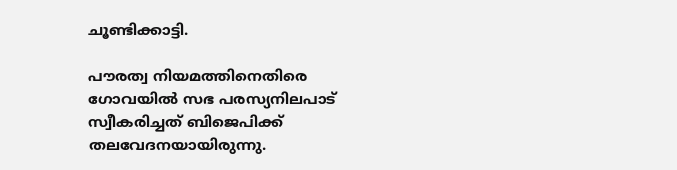ചൂണ്ടിക്കാട്ടി.

പൗരത്വ നിയമത്തിനെതിരെ ഗോവയില്‍ സഭ പരസ്യനിലപാട് സ്വീകരിച്ചത് ബിജെപിക്ക് തലവേദനയായിരുന്നു.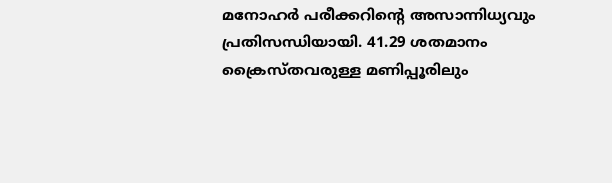മനോഹര്‍ പരീക്കറിന്റെ അസാന്നിധ്യവും പ്രതിസന്ധിയായി. 41.29 ശതമാനം ക്രൈസ്തവരുള്ള മണിപ്പൂരിലും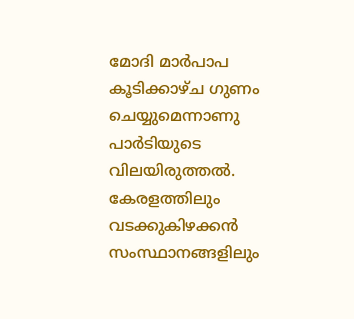മോദി മാര്‍പാപ കൂടിക്കാഴ്ച ഗുണം ചെയ്യുമെന്നാണു പാര്‍ടിയുടെ വിലയിരുത്തല്‍. കേരളത്തിലും വടക്കുകിഴക്കന്‍ സംസ്ഥാനങ്ങളിലും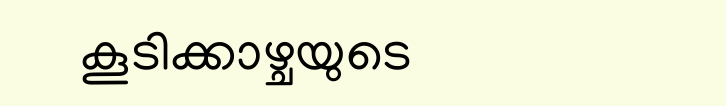കൂടിക്കാഴ്ചയുടെ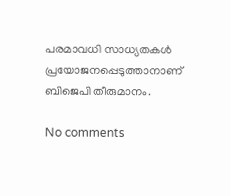പരമാവധി സാധ്യതകള്‍ പ്രയോജനപ്പെടുത്താനാണ് ബിജെപി തീരുമാനം.

No comments